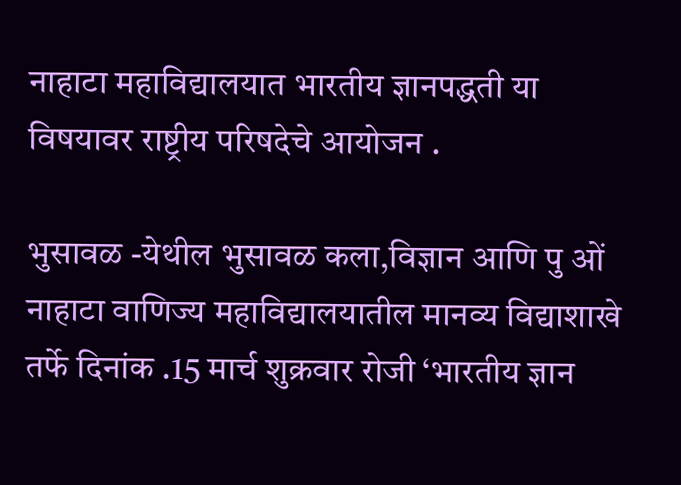नाहाटा महाविद्यालयात भारतीय ज्ञानपद्धती या विषयावर राष्ट्रीय परिषदेचे आयोजन .

भुसावळ -येथील भुसावळ कला,विज्ञान आणि पु ओं नाहाटा वाणिज्य महाविद्यालयातील मानव्य विद्याशाखे तर्फे दिनांक .15 मार्च शुक्रवार रोजी ‘भारतीय ज्ञान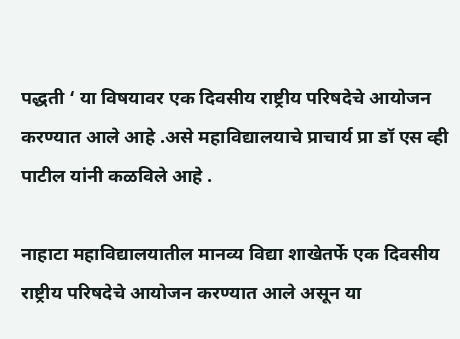पद्धती ‘ या विषयावर एक दिवसीय राष्ट्रीय परिषदेचे आयोजन करण्यात आले आहे .असे महाविद्यालयाचे प्राचार्य प्रा डॉ एस व्ही पाटील यांनी कळविले आहे .

नाहाटा महाविद्यालयातील मानव्य विद्या शाखेतर्फे एक दिवसीय राष्ट्रीय परिषदेचे आयोजन करण्यात आले असून या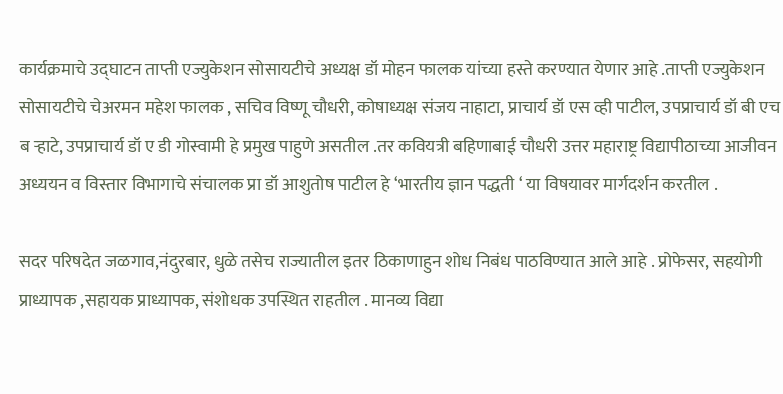कार्यक्रमाचे उद्घाटन ताप्ती एज्युकेशन सोसायटीचे अध्यक्ष डॉ मोहन फालक यांच्या हस्ते करण्यात येणार आहे .ताप्ती एज्युकेशन सोसायटीचे चेअरमन महेश फालक , सचिव विष्णू चौधरी, कोषाध्यक्ष संजय नाहाटा, प्राचार्य डॉ एस व्ही पाटील, उपप्राचार्य डॉ बी एच ब ऱ्हाटे, उपप्राचार्य डॉ ए डी गोस्वामी हे प्रमुख पाहुणे असतील .तर कवियत्री बहिणाबाई चौधरी उत्तर महाराष्ट्र विद्यापीठाच्या आजीवन अध्ययन व विस्तार विभागाचे संचालक प्रा डॉ आशुतोष पाटील हे ‘भारतीय ज्ञान पद्धती ‘ या विषयावर मार्गदर्शन करतील .

सदर परिषदेत जळगाव,नंदुरबार, धुळे तसेच राज्यातील इतर ठिकाणाहुन शोध निबंध पाठविण्यात आले आहे . प्रोफेसर, सहयोगी प्राध्यापक ,सहायक प्राध्यापक, संशोधक उपस्थित राहतील . मानव्य विद्या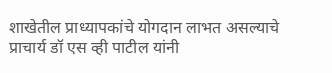शाखेतील प्राध्यापकांचे योगदान लाभत असल्याचे प्राचार्य डॉ एस व्ही पाटील यांनी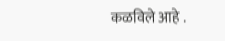कळविले आहे .